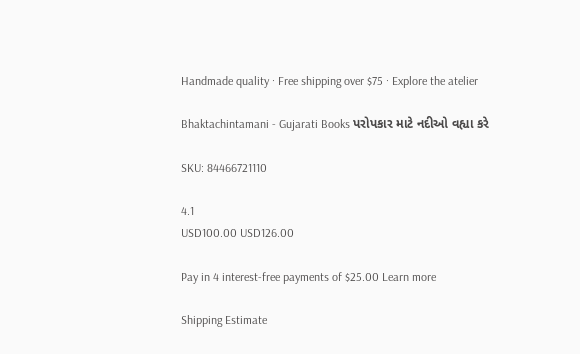Handmade quality · Free shipping over $75 · Explore the atelier

Bhaktachintamani - Gujarati Books પરોપકાર માટે નદીઓ વહ્યા કરે

SKU: 84466721110

4.1
USD100.00 USD126.00

Pay in 4 interest-free payments of $25.00 Learn more

Shipping Estimate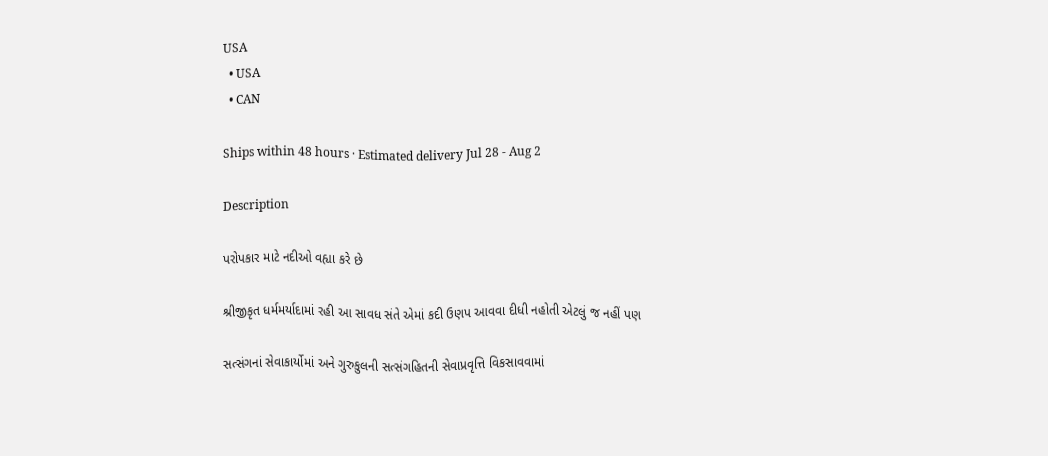USA
  • USA
  • CAN

Ships within 48 hours · Estimated delivery Jul 28 - Aug 2

Description

પરોપકાર માટે નદીઓ વહ્યા કરે છે

શ્રીજીકૃત ધર્મમર્યાદામાં રહી આ સાવધ સંતે એમાં કદી ઉણપ આવવા દીધી નહોતી એટલું જ નહીં પણ

સત્સંગનાં સેવાકાર્યોમાં અને ગુરુકુલની સત્સંગહિતની સેવાપ્રવૃત્તિ વિકસાવવામાં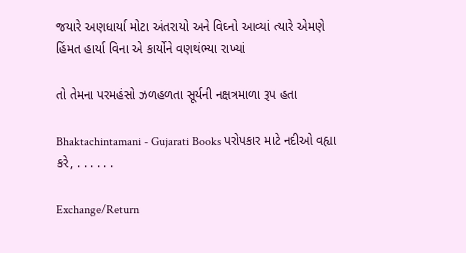જયારે અણધાર્યા મોટા અંતરાયો અને વિઘ્નો આવ્યાં ત્યારે એમણે હિંમત હાર્યા વિના એ કાર્યોને વણથંભ્યા રાખ્યાં

તો તેમના પરમહંસો ઝળહળતા સૂર્યની નક્ષત્રમાળા રૂપ હતા

Bhaktachintamani - Gujarati Books પરોપકાર માટે નદીઓ વહ્યા કરે, . . . . . .

Exchange/Return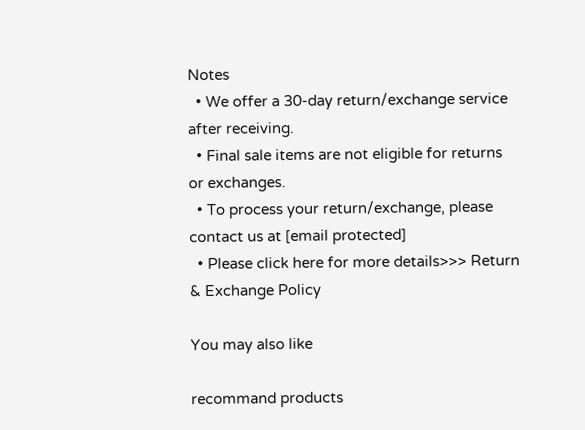Notes
  • We offer a 30-day return/exchange service after receiving.
  • Final sale items are not eligible for returns or exchanges.
  • To process your return/exchange, please contact us at [email protected]
  • Please click here for more details>>> Return & Exchange Policy

You may also like

recommand products